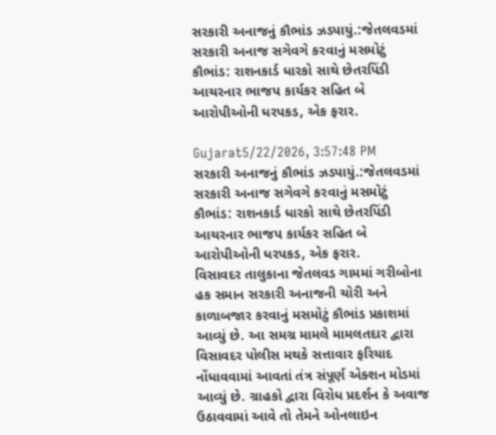સરકારી અનાજનું કૌભાંડ ઝડપાયું.:જેતલવડમાં સરકારી અનાજ સગેવગે કરવાનું મસમોટું કૌભાંડ: રાશનકાર્ડ ધારકો સાથે છેતરપિંડી આચરનાર ભાજપ કાર્યકર સહિત બે આરોપીઓની ધરપકડ, એક ફરાર.

Gujarat5/22/2026, 3:57:48 PM
સરકારી અનાજનું કૌભાંડ ઝડપાયું.:જેતલવડમાં સરકારી અનાજ સગેવગે કરવાનું મસમોટું કૌભાંડ: રાશનકાર્ડ ધારકો સાથે છેતરપિંડી આચરનાર ભાજપ કાર્યકર સહિત બે આરોપીઓની ધરપકડ, એક ફરાર.
વિસાવદર તાલુકાના જેતલવડ ગામમાં ગરીબોના હક સમાન સરકારી અનાજની ચોરી અને કાળાબજાર કરવાનું મસમોટું કૌભાંડ પ્રકાશમાં આવ્યું છે. આ સમગ્ર મામલે મામલતદાર દ્વારા વિસાવદર પોલીસ મથકે સત્તાવાર ફરિયાદ નોંધાવવામાં આવતાં તંત્ર સંપૂર્ણ એક્શન મોડમાં આવ્યું છે. ગ્રાહકો દ્વારા વિરોધ પ્રદર્શન કે અવાજ ઉઠાવવામાં આવે તો તેમને ઓનલાઇન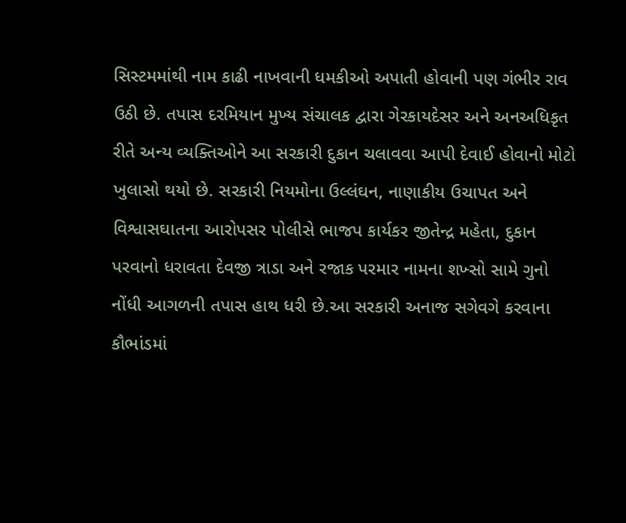સિસ્ટમમાંથી નામ કાઢી નાખવાની ધમકીઓ અપાતી હોવાની પણ ગંભીર રાવ ઉઠી છે. તપાસ દરમિયાન મુખ્ય સંચાલક દ્વારા ગેરકાયદેસર અને અનઅધિકૃત રીતે અન્ય વ્યક્તિઓને આ સરકારી દુકાન ચલાવવા આપી દેવાઈ હોવાનો મોટો ખુલાસો થયો છે. સરકારી નિયમોના ઉલ્લંઘન, નાણાકીય ઉચાપત અને વિશ્વાસઘાતના આરોપસર પોલીસે ભાજપ કાર્યકર જીતેન્દ્ર મહેતા, દુકાન પરવાનો ધરાવતા દેવજી ત્રાડા અને રજાક પરમાર નામના શખ્સો સામે ગુનો નોંધી આગળની તપાસ હાથ ધરી છે.આ સરકારી અનાજ સગેવગે કરવાના કૌભાંડમાં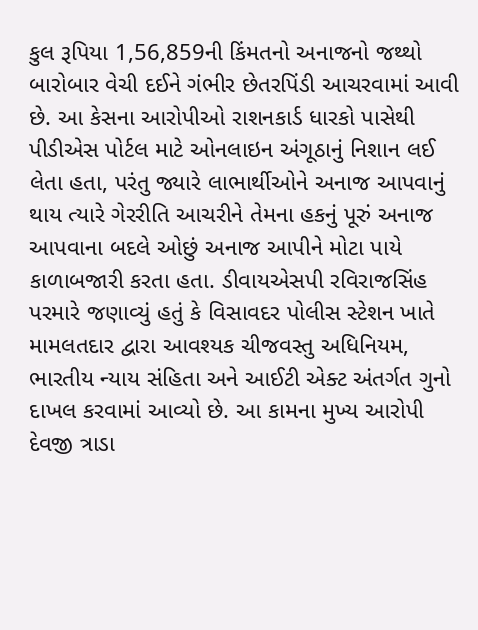કુલ રૂપિયા 1,56,859ની કિંમતનો અનાજનો જથ્થો બારોબાર વેચી દઈને ગંભીર છેતરપિંડી આચરવામાં આવી છે. આ કેસના આરોપીઓ રાશનકાર્ડ ધારકો પાસેથી પીડીએસ પોર્ટલ માટે ઓનલાઇન અંગૂઠાનું નિશાન લઈ લેતા હતા, પરંતુ જ્યારે લાભાર્થીઓને અનાજ આપવાનું થાય ત્યારે ગેરરીતિ આચરીને તેમના હકનું પૂરું અનાજ આપવાના બદલે ઓછું અનાજ આપીને મોટા પાયે કાળાબજારી કરતા હતા. ડીવાયએસપી રવિરાજસિંહ પરમારે જણાવ્યું હતું કે વિસાવદર પોલીસ સ્ટેશન ખાતે મામલતદાર દ્વારા આવશ્યક ચીજવસ્તુ અધિનિયમ, ભારતીય ન્યાય સંહિતા અને આઈટી એક્ટ અંતર્ગત ગુનો દાખલ કરવામાં આવ્યો છે. આ કામના મુખ્ય આરોપી દેવજી ત્રાડા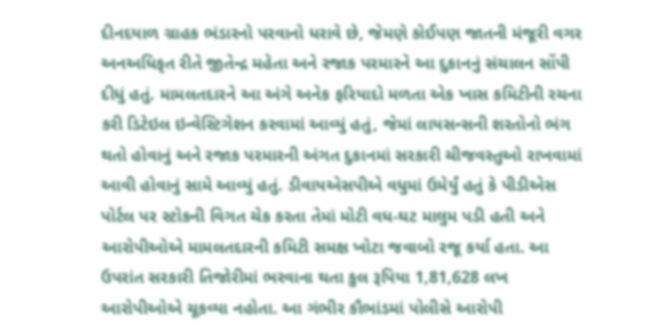દીનદયાળ ગ્રાહક ભંડારનો પરવાનો ધરાવે છે, જેમણે કોઈપણ જાતની મંજૂરી વગર અનઅધિકૃત રીતે જીતેન્દ્ર મહેતા અને રજાક પરમારને આ દુકાનનું સંચાલન સોંપી દીધું હતું. મામલતદારને આ અંગે અનેક ફરિયાદો મળતા એક ખાસ કમિટીની રચના કરી ડિટેઇલ ઇન્વેસ્ટિગેશન કરવામાં આવ્યું હતું, જેમાં લાયસન્સની શરતોનો ભંગ થતો હોવાનું અને રજાક પરમારની અંગત દુકાનમાં સરકારી ચીજવસ્તુઓ રાખવામાં આવી હોવાનું સામે આવ્યું હતું. ડીવાયએસપીએ વધુમાં ઉમેર્યું હતું કે પીડીએસ પોર્ટલ પર સ્ટોકની વિગત ચેક કરતા તેમાં મોટી વધ-ઘટ માલુમ પડી હતી અને આરોપીઓએ મામલતદારની કમિટી સમક્ષ ખોટા જવાબો રજૂ કર્યા હતા. આ ઉપરાંત સરકારી તિજોરીમાં ભરવાના થતા કુલ રૂપિયા 1,81,628 લખ આરોપીઓએ ચૂકવ્યા નહોતા. આ ગંભીર કૌભાંડમાં પોલીસે આરોપી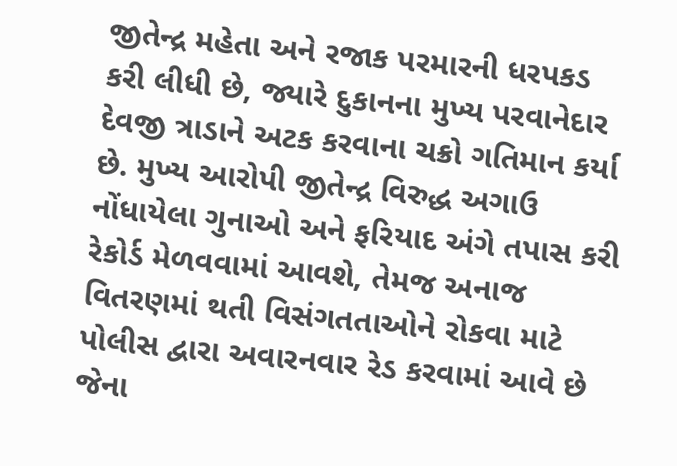જીતેન્દ્ર મહેતા અને રજાક પરમારની ધરપકડ કરી લીધી છે, જ્યારે દુકાનના મુખ્ય પરવાનેદાર દેવજી ત્રાડાને અટક કરવાના ચક્રો ગતિમાન કર્યા છે. મુખ્ય આરોપી જીતેન્દ્ર વિરુદ્ધ અગાઉ નોંધાયેલા ગુનાઓ અને ફરિયાદ અંગે તપાસ કરી રેકોર્ડ મેળવવામાં આવશે, તેમજ અનાજ વિતરણમાં થતી વિસંગતતાઓને રોકવા માટે પોલીસ દ્વારા અવારનવાર રેડ કરવામાં આવે છે જેના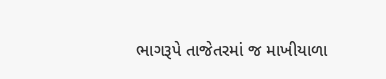ભાગરૂપે તાજેતરમાં જ માખીયાળા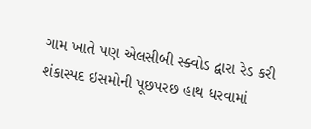ગામ ખાતે પણ એલસીબી સ્ક્વોડ દ્વારા રેડ કરી શંકાસ્પદ ઇસમોની પૂછપરછ હાથ ધરવામાં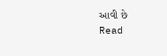આવી છે
Read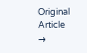Original Article →